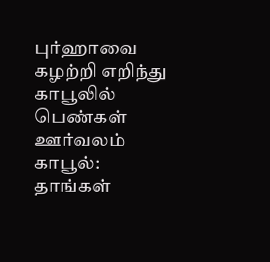புர்ஹாவை கழற்றி எறிந்து காபூலில் பெண்கள் ஊர்வலம்
காபூல்:
தாங்கள்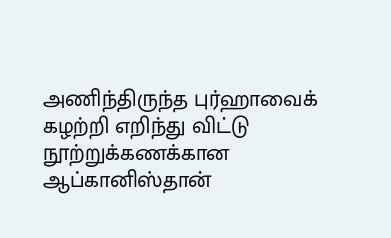அணிந்திருந்த புர்ஹாவைக் கழற்றி எறிந்து விட்டு நூற்றுக்கணக்கான ஆப்கானிஸ்தான்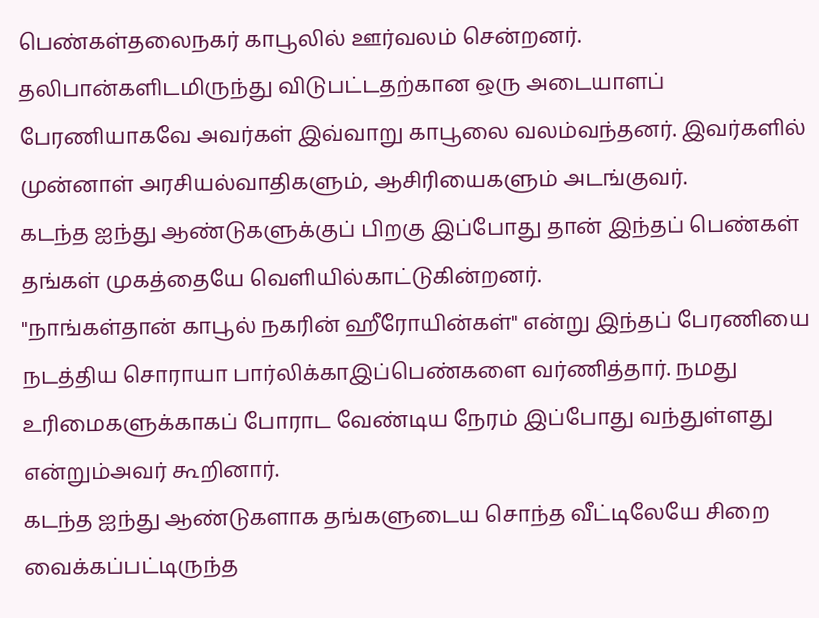பெண்கள்தலைநகர் காபூலில் ஊர்வலம் சென்றனர்.
தலிபான்களிடமிருந்து விடுபட்டதற்கான ஒரு அடையாளப் பேரணியாகவே அவர்கள் இவ்வாறு காபூலை வலம்வந்தனர். இவர்களில் முன்னாள் அரசியல்வாதிகளும், ஆசிரியைகளும் அடங்குவர்.
கடந்த ஐந்து ஆண்டுகளுக்குப் பிறகு இப்போது தான் இந்தப் பெண்கள் தங்கள் முகத்தையே வெளியில்காட்டுகின்றனர்.
"நாங்கள்தான் காபூல் நகரின் ஹீரோயின்கள்" என்று இந்தப் பேரணியை நடத்திய சொராயா பார்லிக்காஇப்பெண்களை வர்ணித்தார். நமது உரிமைகளுக்காகப் போராட வேண்டிய நேரம் இப்போது வந்துள்ளது என்றும்அவர் கூறினார்.
கடந்த ஐந்து ஆண்டுகளாக தங்களுடைய சொந்த வீட்டிலேயே சிறை வைக்கப்பட்டிருந்த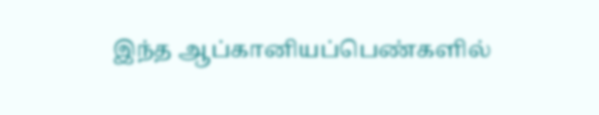இந்த ஆப்கானியப்பெண்களில்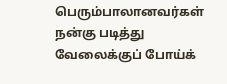பெரும்பாலானவர்கள் நன்கு படித்து வேலைக்குப் போய்க்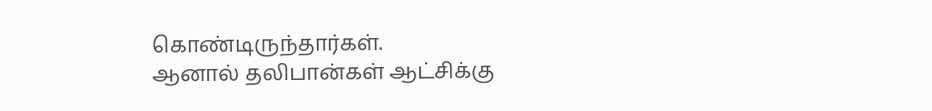கொண்டிருந்தார்கள்.
ஆனால் தலிபான்கள் ஆட்சிக்கு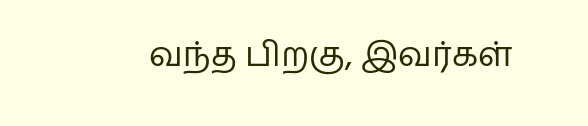வந்த பிறகு, இவர்கள்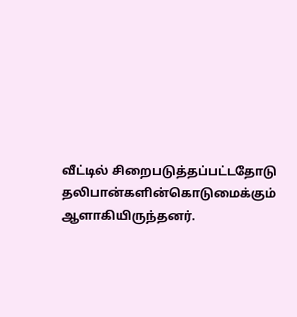வீட்டில் சிறைபடுத்தப்பட்டதோடு தலிபான்களின்கொடுமைக்கும் ஆளாகியிருந்தனர்.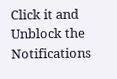Click it and Unblock the Notifications